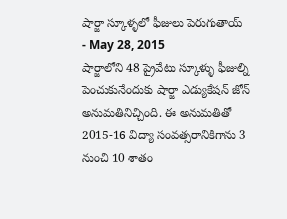షార్జా స్కూళ్ళలో ఫీజులు పెరుగుతాయ్
- May 28, 2015
షార్జాలోని 48 ప్రైవేటు స్కూళ్ళు ఫీజుల్ని పెంచుకునేందుకు షార్జా ఎడ్యుకేషన్ జోన్ అనుమతినిచ్చింది. ఈ అనుమతితో 2015-16 విద్యా సంవత్సరానికిగాను 3 నుంచి 10 శాతం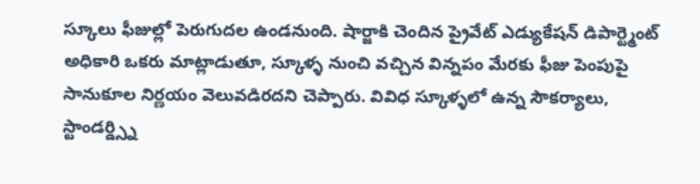స్కూలు ఫీజుల్లో పెరుగుదల ఉండనుంది. షార్జాకి చెందిన ప్రైవేట్ ఎడ్యుకేషన్ డిపార్ట్మెంట్ అధికారి ఒకరు మాట్లాడుతూ, స్కూళ్ళ నుంచి వచ్చిన విన్నపం మేరకు ఫీజు పెంపుపై సానుకూల నిర్ణయం వెలువడిరదని చెప్పారు. వివిధ స్కూళ్ళలో ఉన్న సౌకర్యాలు, స్టాండర్డ్స్ని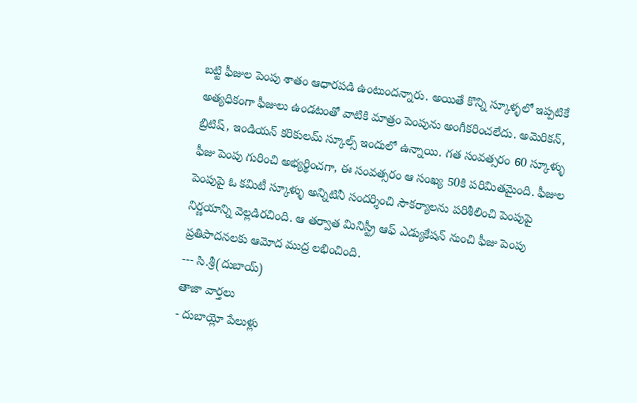బట్టి ఫీజుల పెంపు శాతం ఆధారపడి ఉంటుందన్నారు. అయితే కొన్ని స్కూళ్ళలో ఇప్పటికే అత్యధికంగా ఫీజులు ఉండటంతో వాటికి మాత్రం పెంపును అంగీకరించలేదు. అమెరికన్, బ్రిటిష్, ఇండియన్ కరికులమ్ స్కూల్స్ ఇందులో ఉన్నాయి. గత సంవత్సరం 60 స్కూళ్ళు ఫీజు పెంపు గురించి అభ్యర్థించగా, ఈ సంవత్సరం ఆ సంఖ్య 50కి పరిమితమైంది. ఫీజుల పెంపుపై ఓ కమిటీ స్కూళ్ళు అన్నిటినీ సందర్శించి సౌకర్యాలను పరిశీలించి పెంపుపై నిర్ణయాన్ని వెల్లడిరచింది. ఆ తర్వాత మినిస్ట్రీ ఆఫ్ ఎడ్యుకేషన్ నుంచి ఫీజు పెంపు ప్రతిపాదనలకు ఆమోద ముద్ర లభించింది.
--- సి.శ్రీ(దుబాయ్)
తాజా వార్తలు
- దుబాయ్లో పేలుళ్లు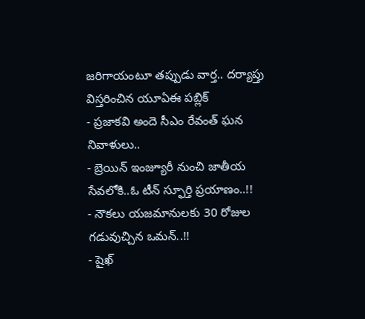జరిగాయంటూ తప్పుడు వార్త.. దర్యాప్తు విస్తరించిన యూఏఈ పబ్లిక్
- ప్రజాకవి అందె సీఎం రేవంత్ ఘన నివాళులు..
- బ్రెయిన్ ఇంజ్యూరీ నుంచి జాతీయ సేవలోకి..ఓ టీన్ స్ఫూర్తి ప్రయాణం..!!
- నౌకలు యజమానులకు 30 రోజుల గడువుచ్చిన ఒమన్..!!
- షైఖ్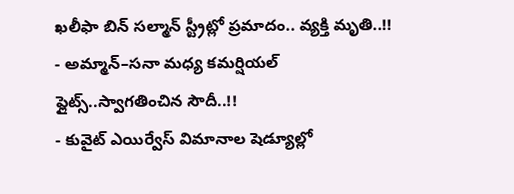ఖలీఫా బిన్ సల్మాన్ స్ట్రీట్లో ప్రమాదం.. వ్యక్తి మృతి..!!
- అమ్మాన్–సనా మధ్య కమర్షియల్ ఫ్లైట్స్..స్వాగతించిన సౌదీ..!!
- కువైట్ ఎయిర్వేస్ విమానాల షెడ్యూల్లో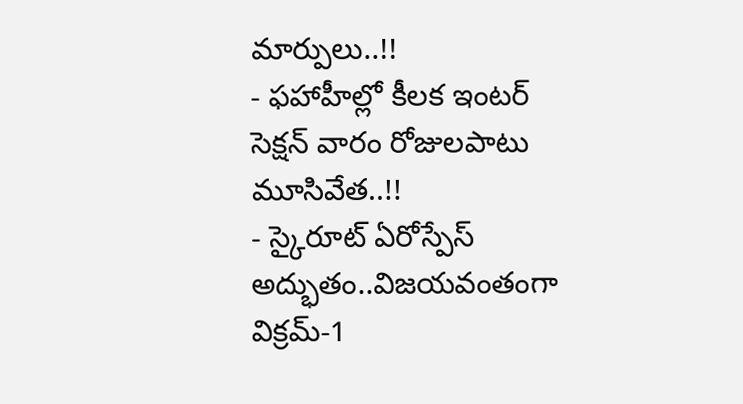మార్పులు..!!
- ఫహాహీల్లో కీలక ఇంటర్ సెక్షన్ వారం రోజులపాటు మూసివేత..!!
- స్కైరూట్ ఏరోస్పేస్ అద్భుతం..విజయవంతంగా విక్రమ్-1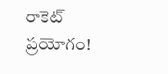రాకెట్ ప్రయోగం!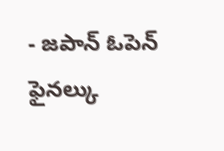- జపాన్ ఓపెన్ ఫైనల్కు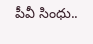పీవీ సింధు..